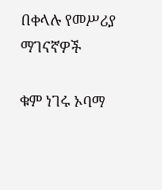በቀላሉ የመሥሪያ ማገናኛዎች

ቁም ነገሩ ኦባማ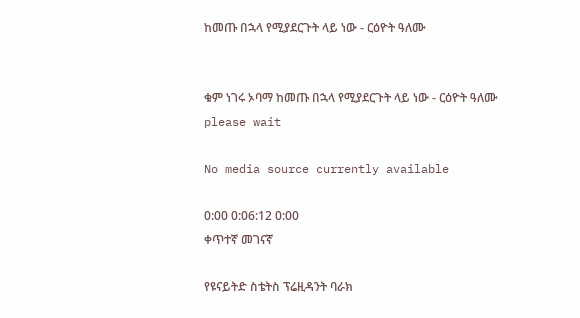ከመጡ በኋላ የሚያደርጉት ላይ ነው - ርዕዮት ዓለሙ


ቁም ነገሩ ኦባማ ከመጡ በኋላ የሚያደርጉት ላይ ነው - ርዕዮት ዓለሙ
please wait

No media source currently available

0:00 0:06:12 0:00
ቀጥተኛ መገናኛ

የዩናይትድ ስቴትስ ፕሬዚዳንት ባራክ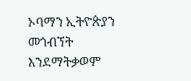ኦባማን ኢትዮጵያን መጎብኘት እንደማትቃወም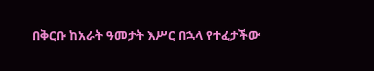በቅርቡ ከአራት ዓመታት እሥር በኋላ የተፈታችው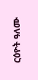ርዕዮት ዓለሙ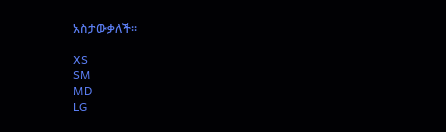አስታውቃለች፡፡

XS
SM
MD
LG